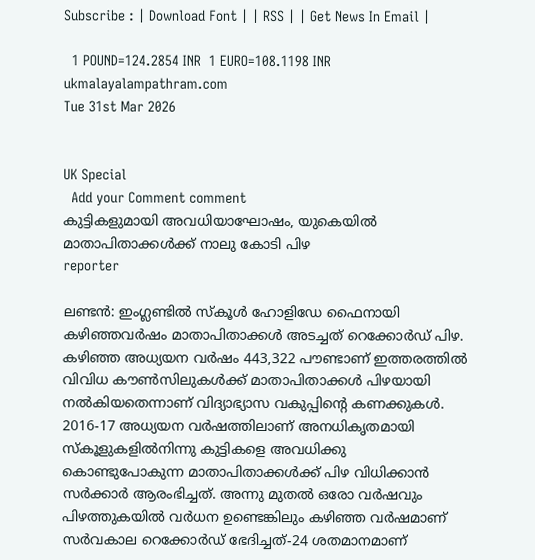Subscribe : | Download Font | | RSS | | Get News In Email |

  1 POUND=124.2854 INR  1 EURO=108.1198 INR
ukmalayalampathram.com
Tue 31st Mar 2026


UK Special
  Add your Comment comment
കുട്ടികളുമായി അവധിയാഘോഷം, യുകെയില്‍ മാതാപിതാക്കള്‍ക്ക് നാലു കോടി പിഴ
reporter

ലണ്ടന്‍: ഇംഗ്ലണ്ടില്‍ സ്‌കൂള്‍ ഹോളിഡേ ഫൈനായി കഴിഞ്ഞവര്‍ഷം മാതാപിതാക്കള്‍ അടച്ചത് റെക്കോര്‍ഡ് പിഴ. കഴിഞ്ഞ അധ്യയന വര്‍ഷം 443,322 പൗണ്ടാണ് ഇത്തരത്തില്‍ വിവിധ കൗണ്‍സിലുകള്‍ക്ക് മാതാപിതാക്കള്‍ പിഴയായി നല്‍കിയതെന്നാണ് വിദ്യാഭ്യാസ വകുപ്പിന്റെ കണക്കുകള്‍. 2016-17 അധ്യയന വര്‍ഷത്തിലാണ് അനധികൃതമായി സ്‌കൂളുകളില്‍നിന്നു കുട്ടികളെ അവധിക്കു കൊണ്ടുപോകുന്ന മാതാപിതാക്കള്‍ക്ക് പിഴ വിധിക്കാന്‍ സര്‍ക്കാര്‍ ആരംഭിച്ചത്. അന്നു മുതല്‍ ഒരോ വര്‍ഷവും പിഴത്തുകയില്‍ വര്‍ധന ഉണ്ടെങ്കിലും കഴിഞ്ഞ വര്‍ഷമാണ് സര്‍വകാല റെക്കോര്‍ഡ് ഭേദിച്ചത്-24 ശതമാനമാണ്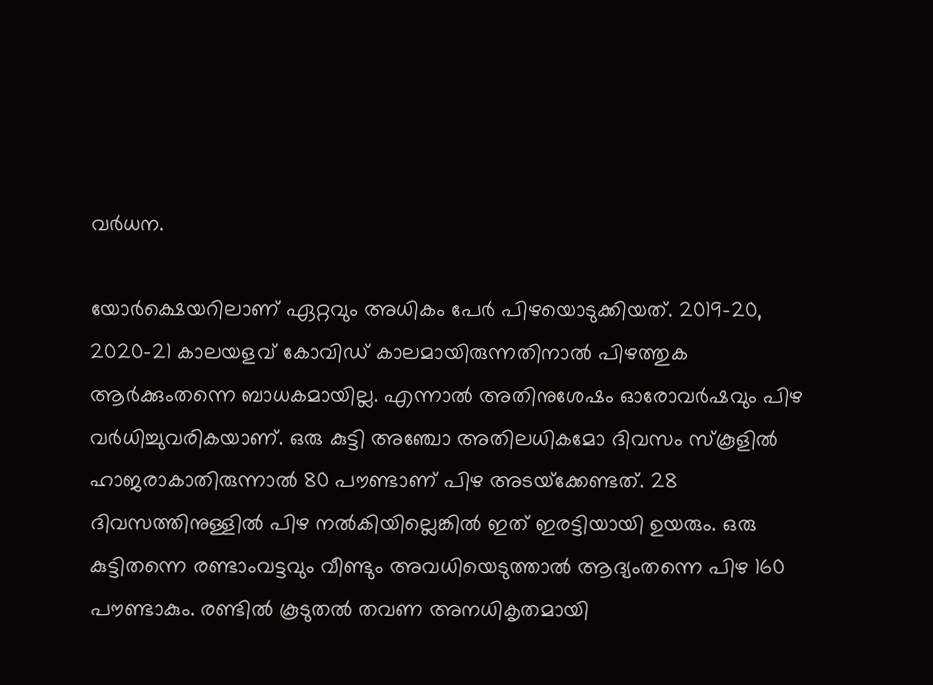വര്‍ധന.

യോര്‍ക്ഷെയറിലാണ് ഏറ്റവും അധികം പേര്‍ പിഴയൊടുക്കിയത്. 2019-20, 2020-21 കാലയളവ് കോവിഡ് കാലമായിരുന്നതിനാല്‍ പിഴത്തുക ആര്‍ക്കുംതന്നെ ബാധകമായില്ല. എന്നാല്‍ അതിനുശേഷം ഓരോവര്‍ഷവും പിഴ വര്‍ധിച്ചുവരികയാണ്. ഒരു കുട്ടി അഞ്ചോ അതിലധികമോ ദിവസം സ്‌കൂളില്‍ ഹാജരാകാതിരുന്നാല്‍ 80 പൗണ്ടാണ് പിഴ അടയ്‌ക്കേണ്ടത്. 28 ദിവസത്തിനുള്ളില്‍ പിഴ നല്‍കിയില്ലെങ്കില്‍ ഇത് ഇരട്ടിയായി ഉയരും. ഒരു കുട്ടിതന്നെ രണ്ടാംവട്ടവും വീണ്ടും അവധിയെടുത്താല്‍ ആദ്യംതന്നെ പിഴ 160 പൗണ്ടാകും. രണ്ടില്‍ കൂടുതല്‍ തവണ അനധികൃതമായി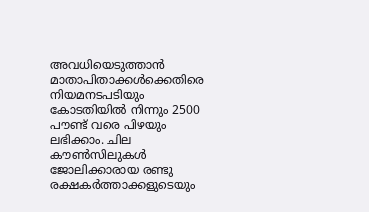അവധിയെടുത്താന്‍ മാതാപിതാക്കള്‍ക്കെതിരെ നിയമനടപടിയും കോടതിയില്‍ നിന്നും 2500 പൗണ്ട് വരെ പിഴയും ലഭിക്കാം. ചില കൗണ്‍സിലുകള്‍ ജോലിക്കാരായ രണ്ടു രക്ഷകര്‍ത്താക്കളുടെയും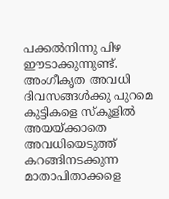പക്കല്‍നിന്നു പിഴ ഈടാക്കുന്നുണ്ട്. അംഗീകൃത അവധി ദിവസങ്ങള്‍ക്കു പുറമെ കുട്ടികളെ സ്‌കൂളില്‍ അയയ്ക്കാതെ അവധിയെടുത്ത് കറങ്ങിനടക്കുന്ന മാതാപിതാക്കളെ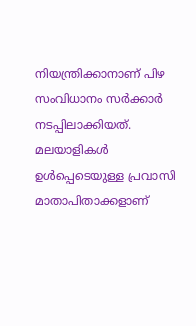നിയന്ത്രിക്കാനാണ് പിഴ സംവിധാനം സര്‍ക്കാര്‍ നടപ്പിലാക്കിയത്. മലയാളികള്‍ ഉള്‍പ്പെടെയുള്ള പ്രവാസി മാതാപിതാക്കളാണ്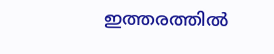ഇത്തരത്തില്‍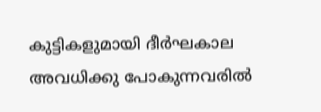കുട്ടികളുമായി ദീര്‍ഘകാല അവധിക്കു പോകുന്നവരില്‍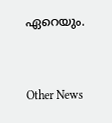ഏറെയും.


Other News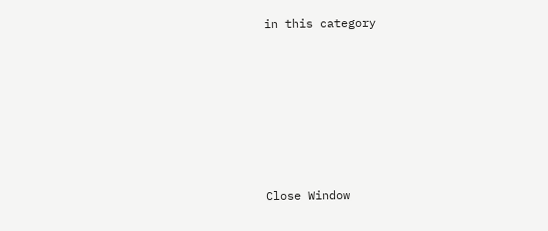in this category








Close Window